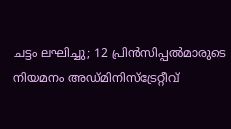ചട്ടം ലഘിച്ചു; 12 പ്രിൻസിപ്പൽമാരുടെ നിയമനം അഡ്മിനിസ്ട്രേറ്റീവ്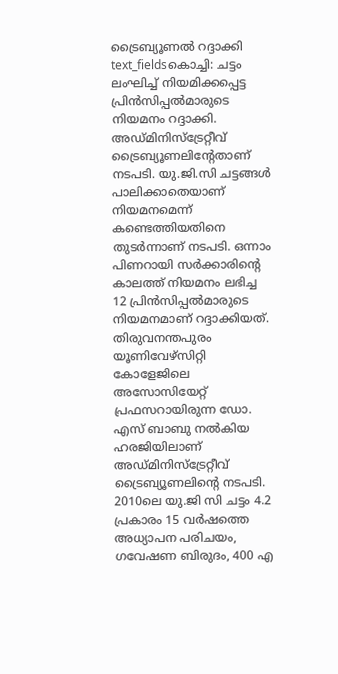ട്രൈബ്യൂണൽ റദ്ദാക്കി
text_fieldsകൊച്ചി: ചട്ടം ലംഘിച്ച് നിയമിക്കപ്പെട്ട പ്രിൻസിപ്പൽമാരുടെ നിയമനം റദ്ദാക്കി. അഡ്മിനിസ്ട്രേറ്റീവ് ട്രൈബ്യൂണലിന്റേതാണ് നടപടി. യു.ജി.സി ചട്ടങ്ങൾ പാലിക്കാതെയാണ് നിയമനമെന്ന് കണ്ടെത്തിയതിനെ തുടർന്നാണ് നടപടി. ഒന്നാം പിണറായി സർക്കാരിന്റെ കാലത്ത് നിയമനം ലഭിച്ച 12 പ്രിൻസിപ്പൽമാരുടെ നിയമനമാണ് റദ്ദാക്കിയത്. തിരുവനന്തപുരം യൂണിവേഴ്സിറ്റി കോളേജിലെ അസോസിയേറ്റ് പ്രഫസറായിരുന്ന ഡോ. എസ് ബാബു നൽകിയ ഹരജിയിലാണ് അഡ്മിനിസ്ട്രേറ്റീവ് ട്രൈബ്യൂണലിന്റെ നടപടി.
2010ലെ യു.ജി സി ചട്ടം 4.2 പ്രകാരം 15 വർഷത്തെ അധ്യാപന പരിചയം, ഗവേഷണ ബിരുദം, 400 എ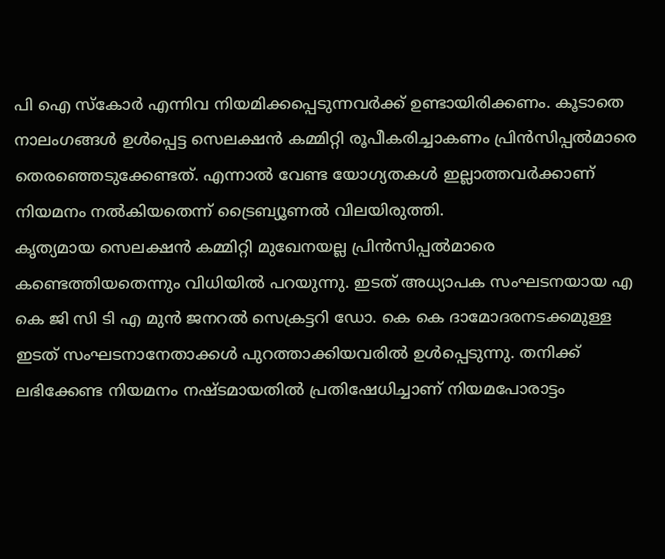പി ഐ സ്കോർ എന്നിവ നിയമിക്കപ്പെടുന്നവർക്ക് ഉണ്ടായിരിക്കണം. കൂടാതെ നാലംഗങ്ങൾ ഉൾപ്പെട്ട സെലക്ഷൻ കമ്മിറ്റി രൂപീകരിച്ചാകണം പ്രിൻസിപ്പൽമാരെ തെരഞ്ഞെടുക്കേണ്ടത്. എന്നാൽ വേണ്ട യോഗ്യതകൾ ഇല്ലാത്തവർക്കാണ് നിയമനം നൽകിയതെന്ന് ട്രൈബ്യൂണൽ വിലയിരുത്തി.
കൃത്യമായ സെലക്ഷൻ കമ്മിറ്റി മുഖേനയല്ല പ്രിൻസിപ്പൽമാരെ കണ്ടെത്തിയതെന്നും വിധിയിൽ പറയുന്നു. ഇടത് അധ്യാപക സംഘടനയായ എ കെ ജി സി ടി എ മുൻ ജനറൽ സെക്രട്ടറി ഡോ. കെ കെ ദാമോദരനടക്കമുള്ള ഇടത് സംഘടനാനേതാക്കൾ പുറത്താക്കിയവരിൽ ഉൾപ്പെടുന്നു. തനിക്ക് ലഭിക്കേണ്ട നിയമനം നഷ്ടമായതിൽ പ്രതിഷേധിച്ചാണ് നിയമപോരാട്ടം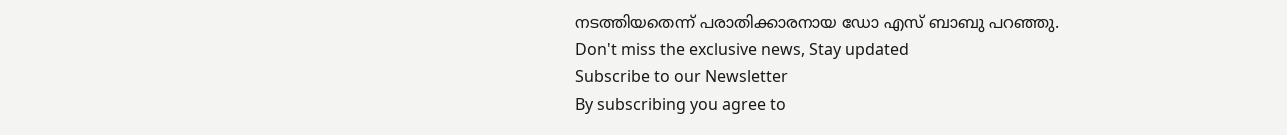നടത്തിയതെന്ന് പരാതിക്കാരനായ ഡോ എസ് ബാബു പറഞ്ഞു.
Don't miss the exclusive news, Stay updated
Subscribe to our Newsletter
By subscribing you agree to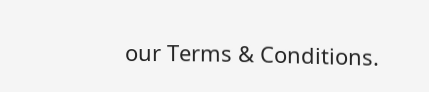our Terms & Conditions.